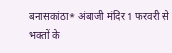बनासकांठा* अंबाजी मंदिर 1 फरवरी से भक्तों के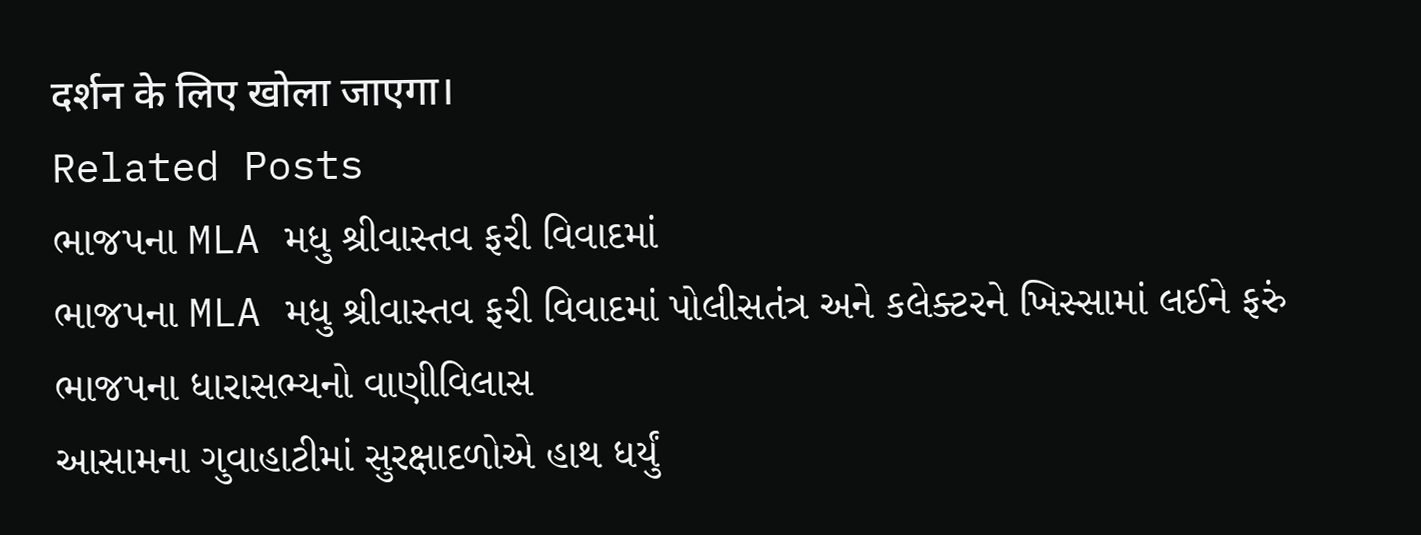दर्शन के लिए खोला जाएगा।
Related Posts
ભાજપના MLA મધુ શ્રીવાસ્તવ ફરી વિવાદમાં
ભાજપના MLA મધુ શ્રીવાસ્તવ ફરી વિવાદમાં પોલીસતંત્ર અને કલેક્ટરને ખિસ્સામાં લઈને ફરું ભાજપના ધારાસભ્યનો વાણીવિલાસ
આસામના ગુવાહાટીમાં સુરક્ષાદળોએ હાથ ધર્યું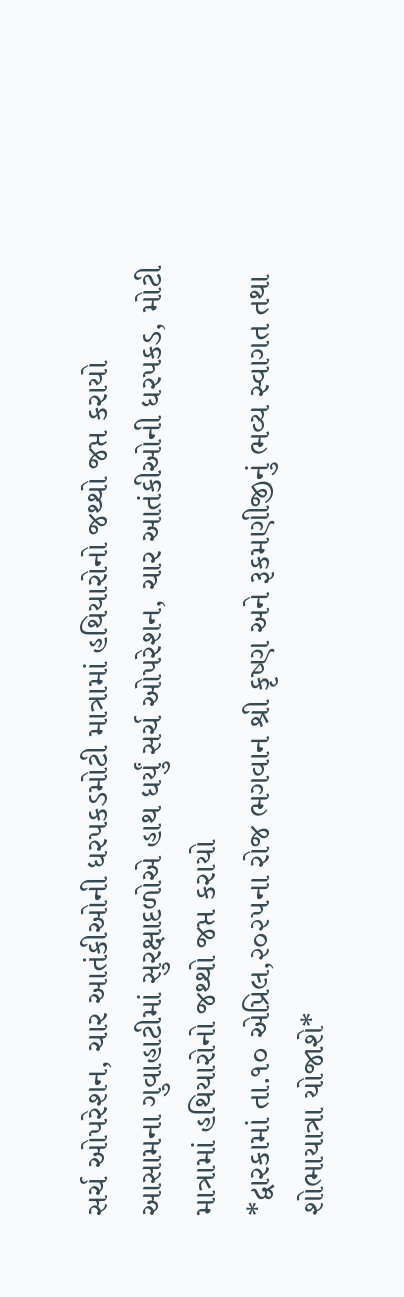સર્ચ ઓપરેશન, ચાર આતંકીઓની ધરપકડમોટી માત્રામાં હથિયારોનો જથ્થો જપ્ત કરાયો
આસામના ગુવાહાટીમાં સુરક્ષાદળોએ હાથ ધર્યું સર્ચ ઓપરેશન, ચાર આતંકીઓની ધરપકડ, મોટી માત્રામાં હથિયારોનો જથ્થો જપ્ત કરાયો
*દ્વારકામાં તા.૧૦ એપ્રિલ,૨૦૨૫ના રોજ ભગવાન શ્રી કૃષ્ણ અને રૂકમણીજીનું ભવ્ય સ્વાગત તથા શોભાયાત્રા યોજાશે*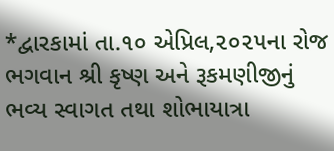*દ્વારકામાં તા.૧૦ એપ્રિલ,૨૦૨૫ના રોજ ભગવાન શ્રી કૃષ્ણ અને રૂકમણીજીનું ભવ્ય સ્વાગત તથા શોભાયાત્રા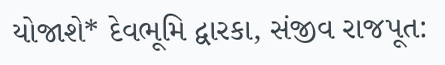યોજાશે* દેવભૂમિ દ્વારકા, સંજીવ રાજપૂત: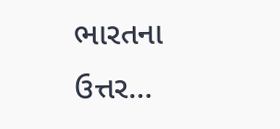ભારતના ઉત્તર…